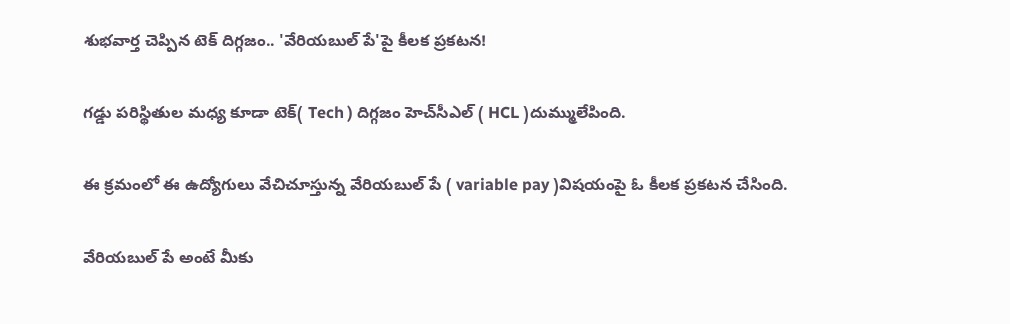శుభవార్త చెప్పిన టెక్ దిగ్గజం.. 'వేరియబుల్ పే'పై కీలక ప్రకటన!

గడ్డు పరిస్థితుల మధ్య కూడా టెక్( Tech ) దిగ్గజం హెచ్‌సీఎల్‌ ( HCL )దుమ్ములేపింది.

ఈ క్రమంలో ఈ ఉద్యోగులు వేచిచూస్తున్న వేరియబుల్ పే ( variable pay )విషయంపై ఓ కీలక ప్రకటన చేసింది.

వేరియబుల్ పే అంటే మీకు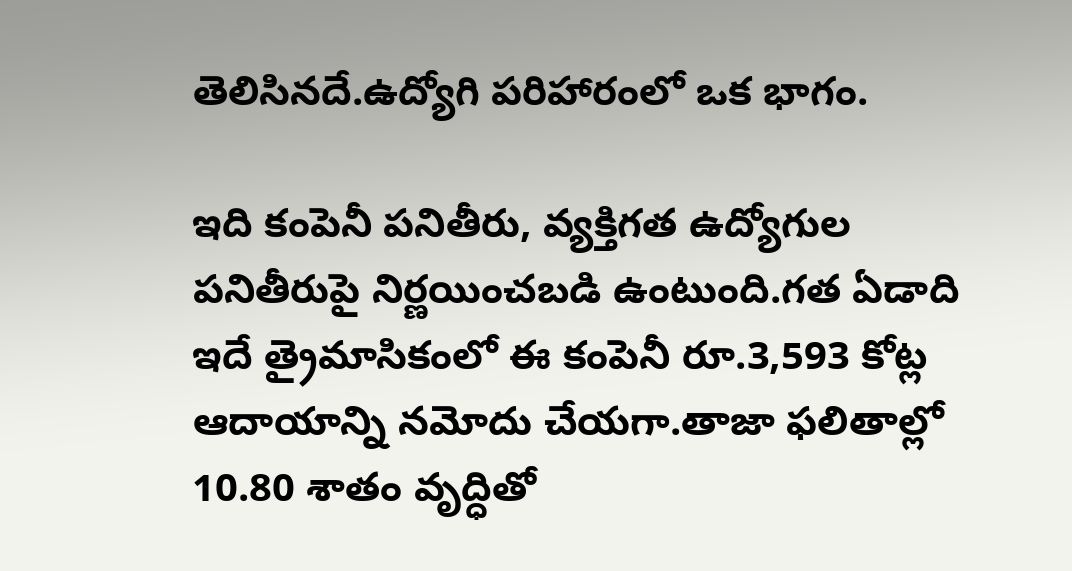తెలిసినదే.ఉద్యోగి పరిహారంలో ఒక భాగం.

ఇది కంపెనీ పనితీరు, వ్యక్తిగత ఉద్యోగుల పనితీరుపై నిర్ణయించబడి ఉంటుంది.గత ఏడాది ఇదే త్రైమాసికంలో ఈ కంపెనీ రూ.3,593 కోట్ల ఆదాయాన్ని నమోదు చేయగా.తాజా ఫలితాల్లో 10.80 శాతం వృద్ధితో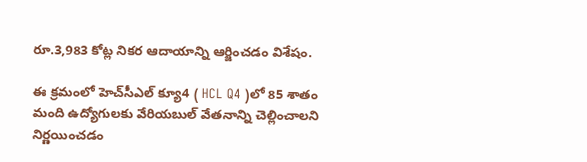రూ.3,983 కోట్ల నికర ఆదాయాన్ని ఆర్జించడం విశేషం.

ఈ క్రమంలో హెచ్‌సీఎల్‌ క్యూ4 ( HCL Q4 )లో 85 శాతం మంది ఉద్యోగులకు వేరియబుల్ వేతనాన్ని చెల్లించాలని నిర్ణయించడం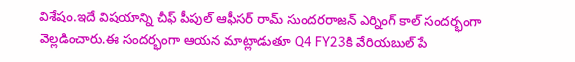విశేషం.ఇదే విషయాన్ని చీఫ్ పీపుల్ ఆఫీసర్ రామ్ సుందరరాజన్ ఎర్నింగ్ కాల్ సందర్భంగా వెల్లడించారు.ఈ సందర్భంగా ఆయన మాట్లాడుతూ Q4 FY23కి వేరియబుల్ పే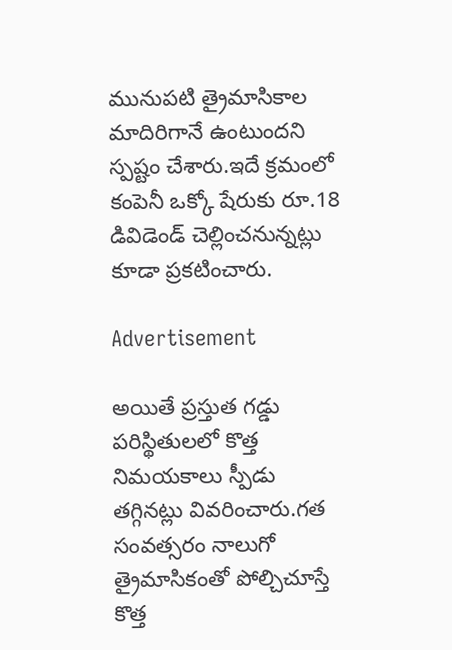మునుపటి త్రైమాసికాల మాదిరిగానే ఉంటుందని స్పష్టం చేశారు.ఇదే క్రమంలో కంపెనీ ఒక్కో షేరుకు రూ.18 డివిడెండ్ చెల్లించనున్నట్లు కూడా ప్రకటించారు.

Advertisement

అయితే ప్రస్తుత గడ్డు పరిస్థితులలో కొత్త నిమయకాలు స్పీడు తగ్గినట్లు వివరించారు.గత సంవత్సరం నాలుగో త్రైమాసికంతో పోల్చిచూస్తే కొత్త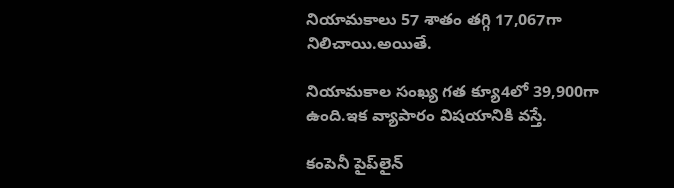నియామకాలు 57 శాతం తగ్గి 17,067గా నిలిచాయి.అయితే.

నియామకాల సంఖ్య గత క్యూ4లో 39,900గా ఉంది.ఇక వ్యాపారం విషయానికి వస్తే.

కంపెనీ పైప్‌లైన్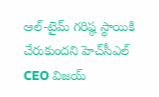ఆల్-టైమ్ గరిష్ఠ స్థాయికి చేరుకుందని హెచ్‌సీఎల్‌ CEO విజయ్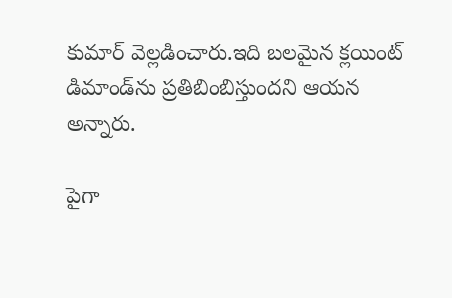కుమార్ వెల్లడించారు.ఇది బలమైన క్లయింట్ డిమాండ్‌ను ప్రతిబింబిస్తుందని ఆయన అన్నారు.

పైగా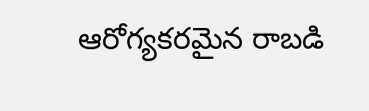ఆరోగ్యకరమైన రాబడి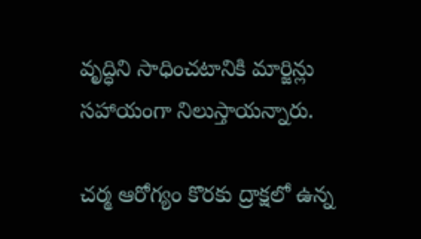వృద్ధిని సాధించటానికి మార్జిన్లు సహాయంగా నిలుస్తాయన్నారు.

చర్మ ఆరోగ్యం కొరకు ద్రాక్షలో ఉన్న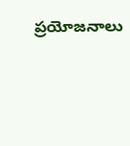ప్రయోజనాలు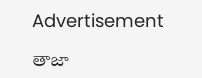Advertisement

తాజా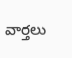వార్తలు